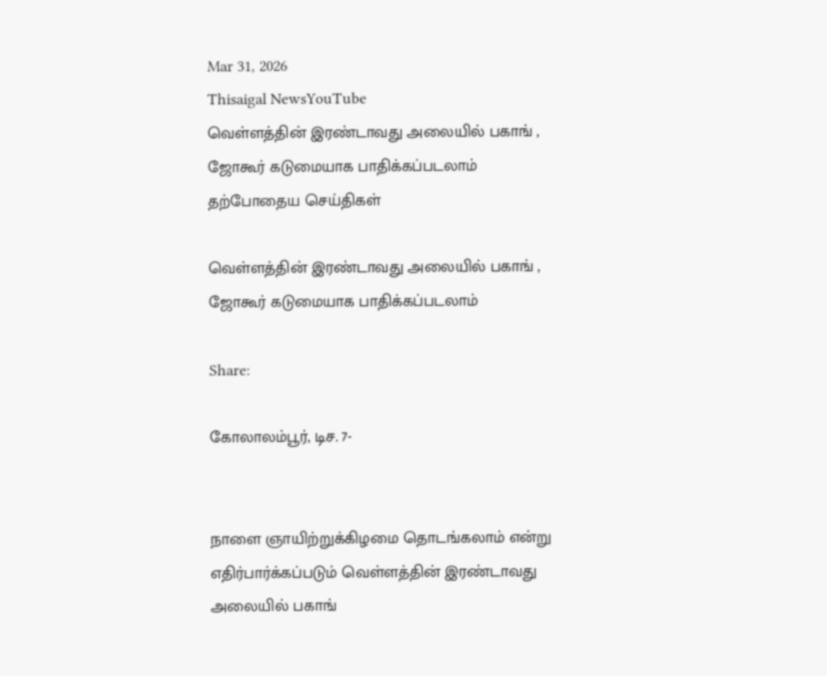Mar 31, 2026
Thisaigal NewsYouTube
வெள்ளத்தின் இரண்டாவது அலையில் பகாங் , ஜோகூர் கடுமையாக பாதிக்கப்படலாம்
தற்போதைய செய்திகள்

வெள்ளத்தின் இரண்டாவது அலையில் பகாங் , ஜோகூர் கடுமையாக பாதிக்கப்படலாம்

Share:

கோலாலம்பூர், டிச. 7-


நாளை ஞாயிற்றுக்கிழமை தொடங்கலாம் என்று எதிர்பார்க்கப்படும் வெள்ளத்தின் இரண்டாவது அலையில் பகாங்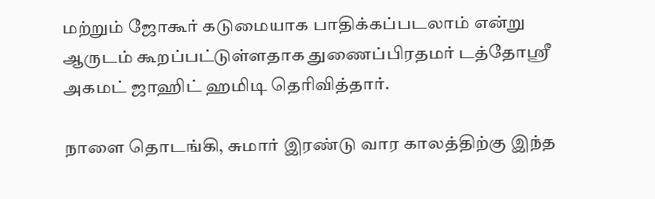மற்றும் ஜோகூர் கடுமையாக பாதிக்கப்படலாம் என்று ஆருடம் கூறப்பட்டுள்ளதாக துணைப்பிரதமர் டத்தோஸ்ரீ அகமட் ஜாஹிட் ஹமிடி தெரிவித்தார்.

நாளை தொடங்கி, சுமார் இரண்டு வார காலத்திற்கு இந்த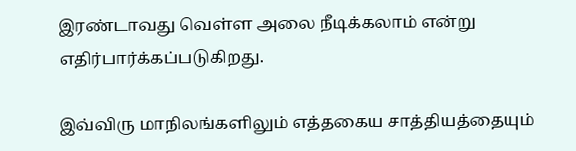இரண்டாவது வெள்ள அலை நீடிக்கலாம் என்று எதிர்பார்க்கப்படுகிறது.

இவ்விரு மாநிலங்களிலும் எத்தகைய சாத்தியத்தையும்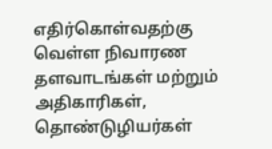எதிர்கொள்வதற்கு வெள்ள நிவாரண தளவாடங்கள் மற்றும் அதிகாரிகள், தொண்டுழியர்கள்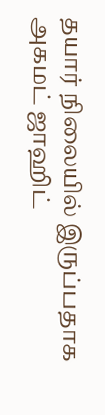தயார் நிலையில் இருப்பதாக அகமட் ஜாஹிட்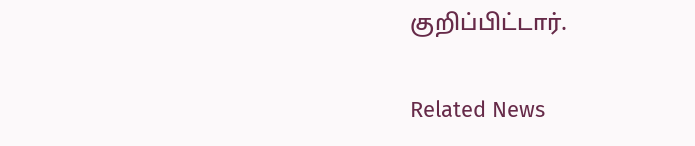குறிப்பிட்டார்.

Related News